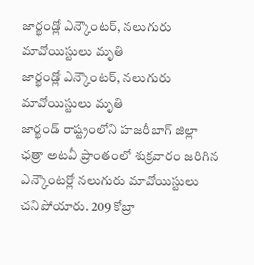జార్ఖండ్లో ఎన్కౌంటర్, నలుగురు మావోయిస్టులు మృతి
జార్ఖండ్లో ఎన్కౌంటర్, నలుగురు మావోయిస్టులు మృతి
జార్ఖండ్ రాష్ట్రంలోని హజరీబాగ్ జిల్లా ఛత్రా అటవీ ప్రాంతంలో శుక్రవారం జరిగిన ఎన్కౌంటర్లో నలుగురు మావోయిస్టులు చనిపోయారు. 209 కోబ్రా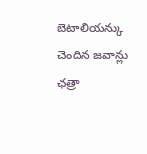బెటాలియన్కు చెందిన జవాన్లు ఛత్రా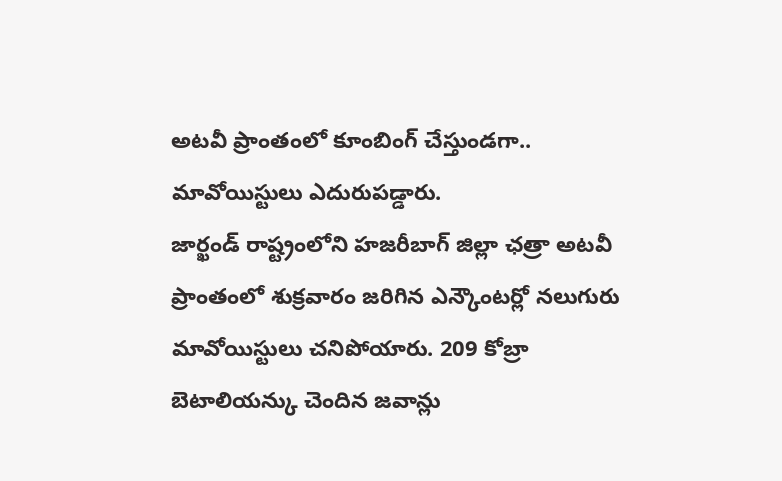అటవీ ప్రాంతంలో కూంబింగ్ చేస్తుండగా.. మావోయిస్టులు ఎదురుపడ్డారు.
జార్ఖండ్ రాష్ట్రంలోని హజరీబాగ్ జిల్లా ఛత్రా అటవీ ప్రాంతంలో శుక్రవారం జరిగిన ఎన్కౌంటర్లో నలుగురు మావోయిస్టులు చనిపోయారు. 209 కోబ్రా బెటాలియన్కు చెందిన జవాన్లు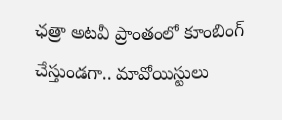ఛత్రా అటవీ ప్రాంతంలో కూంబింగ్ చేస్తుండగా.. మావోయిస్టులు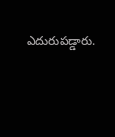ఎదురుపడ్డారు.